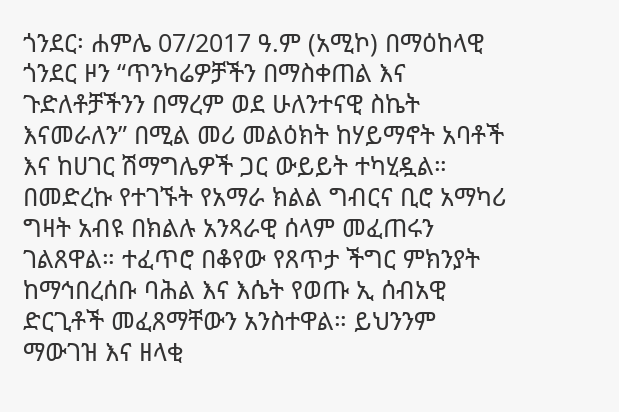ጎንደር፡ ሐምሌ 07/2017 ዓ.ም (አሚኮ) በማዕከላዊ ጎንደር ዞን “ጥንካሬዎቻችን በማስቀጠል እና ጉድለቶቻችንን በማረም ወደ ሁለንተናዊ ስኬት እናመራለን” በሚል መሪ መልዕክት ከሃይማኖት አባቶች እና ከሀገር ሽማግሌዎች ጋር ውይይት ተካሂዷል።
በመድረኩ የተገኙት የአማራ ክልል ግብርና ቢሮ አማካሪ ግዛት አብዩ በክልሉ አንጻራዊ ሰላም መፈጠሩን ገልጸዋል። ተፈጥሮ በቆየው የጸጥታ ችግር ምክንያት
ከማኅበረሰቡ ባሕል እና እሴት የወጡ ኢ ሰብአዊ ድርጊቶች መፈጸማቸውን አንስተዋል። ይህንንም ማውገዝ እና ዘላቂ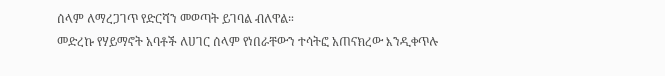ሰላም ለማረጋገጥ የድርሻን መወጣት ይገባል ብለዋል።
መድረኩ የሃይማኖት አባቶች ለሀገር ሰላም የነበራቸውን ተሳትፎ አጠናክረው እንዲቀጥሉ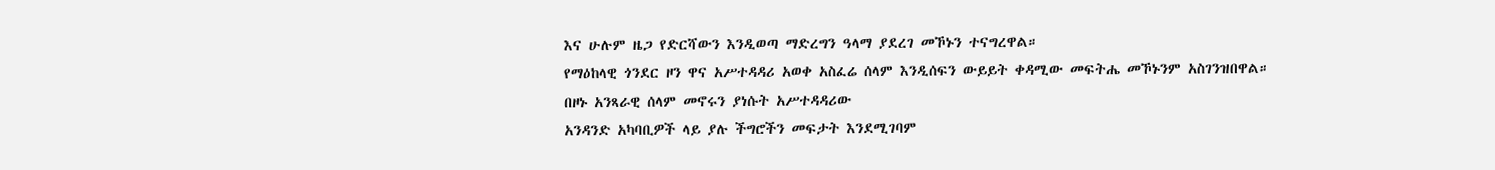እና ሁሉም ዜጋ የድርሻውን እንዲወጣ ማድረግን ዓላማ ያደረገ መኾኑን ተናግረዋል።
የማዕከላዊ ጎንደር ዞን ዋና አሥተዳዳሪ አወቀ አስፈሬ ሰላም እንዲሰፍን ውይይት ቀዳሚው መፍትሔ መኾኑንም አስገንዝበዋል።
በዞኑ አንጻራዊ ሰላም መኖሩን ያነሱት አሥተዳዳሪው
አንዳንድ አካባቢዎች ላይ ያሉ ችግሮችን መፍታት እንደሚገባም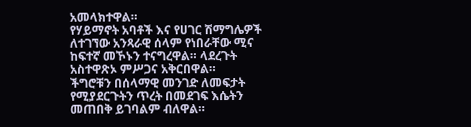አመላክተዋል።
የሃይማኖት አባቶች እና የሀገር ሽማግሌዎች ለተገኘው አንጻራዊ ሰላም የነበራቸው ሚና ከፍተኛ መኾኑን ተናግረዋል። ላደረጉት አስተዋጽኦ ምሥጋና አቅርበዋል።
ችግሮቹን በሰላማዊ መንገድ ለመፍታት የሚያደርጉትን ጥረት በመደገፍ እሴትን መጠበቅ ይገባልም ብለዋል።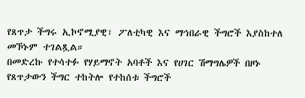የጸጥታ ችግሩ ኢኮኖሚያዊ፣ ፖለቲካዊ እና ማኅበራዊ ችግሮች እያስከተለ መኾኑም ተገልጿል።
በመድረኩ የተሳተፉ የሃይማኖት አባቶች እና የሀገር ሽማግሌዎች በዞኑ የጸጥታውን ችግር ተከትሎ የተከሰቱ ችግሮች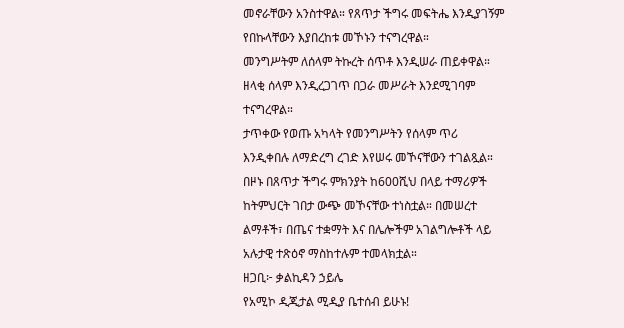መኖራቸውን አንስተዋል። የጸጥታ ችግሩ መፍትሔ እንዲያገኝም የበኩላቸውን እያበረከቱ መኾኑን ተናግረዋል።
መንግሥትም ለሰላም ትኩረት ሰጥቶ እንዲሠራ ጠይቀዋል። ዘላቂ ሰላም እንዲረጋገጥ በጋራ መሥራት እንደሚገባም ተናግረዋል።
ታጥቀው የወጡ አካላት የመንግሥትን የሰላም ጥሪ እንዲቀበሉ ለማድረግ ረገድ እየሠሩ መኾናቸውን ተገልጿል።
በዞኑ በጸጥታ ችግሩ ምክንያት ከ600ሺህ በላይ ተማሪዎች ከትምህርት ገበታ ውጭ መኾናቸው ተነስቷል። በመሠረተ ልማቶች፣ በጤና ተቋማት እና በሌሎችም አገልግሎቶች ላይ አሉታዊ ተጽዕኖ ማስከተሉም ተመላክቷል።
ዘጋቢ፦ ቃልኪዳን ኃይሌ
የአሚኮ ዲጂታል ሚዲያ ቤተሰብ ይሁኑ!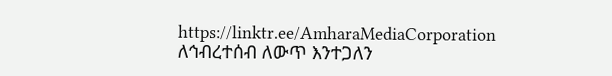https://linktr.ee/AmharaMediaCorporation
ለኅብረተሰብ ለውጥ እንተጋለን